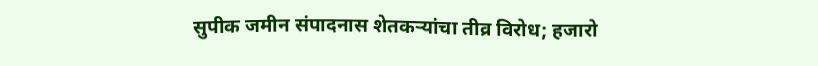सुपीक जमीन संपादनास शेतकऱ्यांचा तीव्र विरोध; हजारो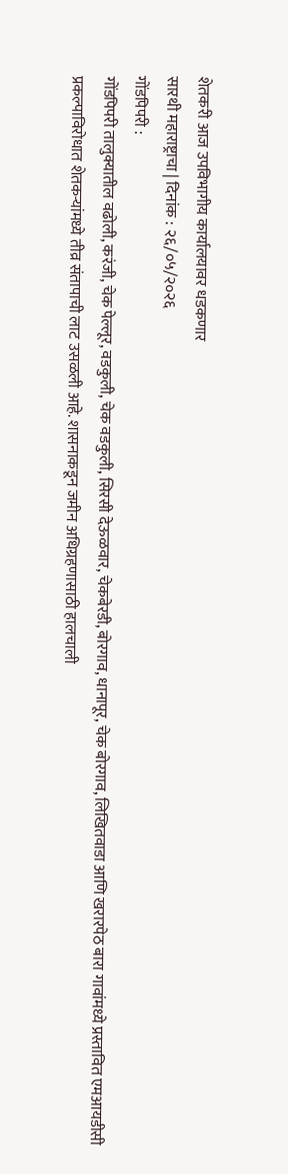शेतकरी आज उपविभागीय कार्यालयावर धडकणार
सारथी महाराष्ट्राचा | दिनांक : २६/०५/२०२६
गोंडपिपरी :
गोंडपिपरी तालुक्यातील वढोली, करंजी, चेक पेल्लूर, वडकुली, चेक वडकुली, सिरसी देऊळवार, चेकबेरडी, बोरगाव, धानापूर, चेक बोरगाव, लिखितवाडा आणि खरारपेठ बारा गावांमध्ये प्रस्तावित एमआयडीसी प्रकल्पाविरोधात शेतकऱ्यांमध्ये तीव्र संतापाची लाट उसळली आहे. शासनाकडून जमीन अधिग्रहणासाठी हालचाली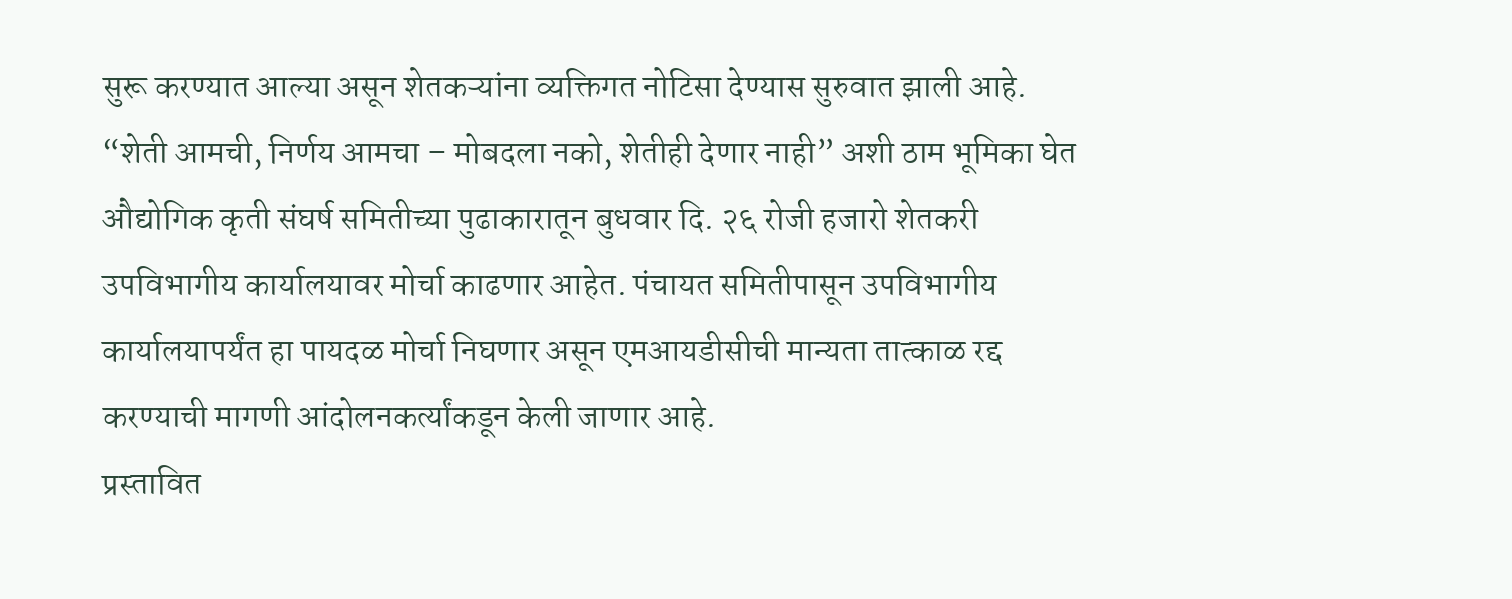सुरू करण्यात आल्या असून शेतकऱ्यांना व्यक्तिगत नोटिसा देण्यास सुरुवात झाली आहे.
“शेती आमची, निर्णय आमचा – मोबदला नको, शेतीही देणार नाही” अशी ठाम भूमिका घेत औद्योगिक कृती संघर्ष समितीच्या पुढाकारातून बुधवार दि. २६ रोजी हजारो शेतकरी उपविभागीय कार्यालयावर मोर्चा काढणार आहेत. पंचायत समितीपासून उपविभागीय कार्यालयापर्यंत हा पायदळ मोर्चा निघणार असून एमआयडीसीची मान्यता तात्काळ रद्द करण्याची मागणी आंदोलनकर्त्यांकडून केली जाणार आहे.
प्रस्तावित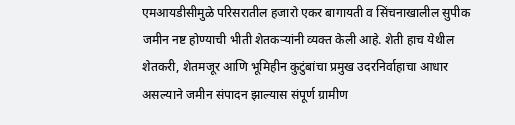एमआयडीसीमुळे परिसरातील हजारो एकर बागायती व सिंचनाखालील सुपीक जमीन नष्ट होण्याची भीती शेतकऱ्यांनी व्यक्त केली आहे. शेती हाच येथील शेतकरी, शेतमजूर आणि भूमिहीन कुटुंबांचा प्रमुख उदरनिर्वाहाचा आधार असल्याने जमीन संपादन झाल्यास संपूर्ण ग्रामीण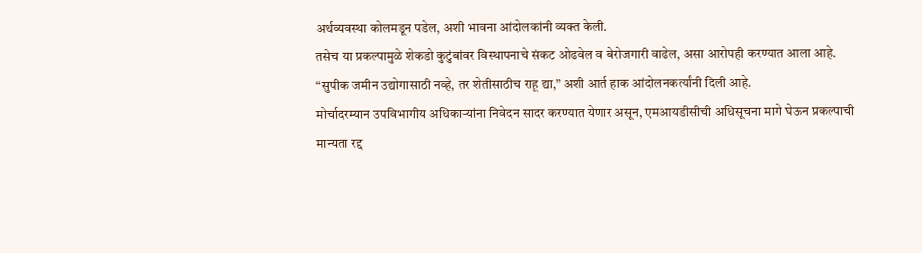अर्थव्यवस्था कोलमडून पडेल, अशी भावना आंदोलकांनी व्यक्त केली.
तसेच या प्रकल्पामुळे शेकडो कुटुंबांवर विस्थापनाचे संकट ओढवेल व बेरोजगारी वाढेल, असा आरोपही करण्यात आला आहे. “सुपीक जमीन उद्योगासाठी नव्हे, तर शेतीसाठीच राहू द्या,” अशी आर्त हाक आंदोलनकर्त्यांनी दिली आहे.
मोर्चादरम्यान उपविभागीय अधिकाऱ्यांना निवेदन सादर करण्यात येणार असून, एमआयडीसीची अधिसूचना मागे घेऊन प्रकल्पाची मान्यता रद्द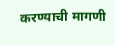करण्याची मागणी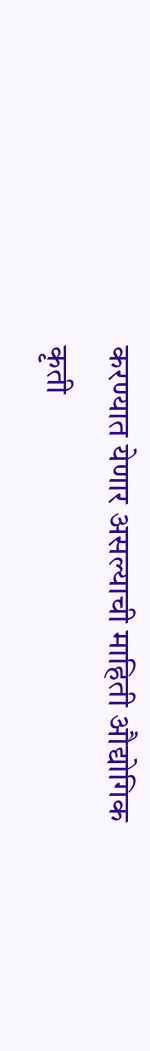करण्यात येणार असल्याची माहिती औद्योगिक कृती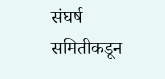संघर्ष समितीकडून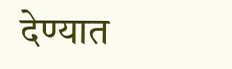देण्यात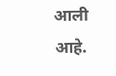आली आहे.